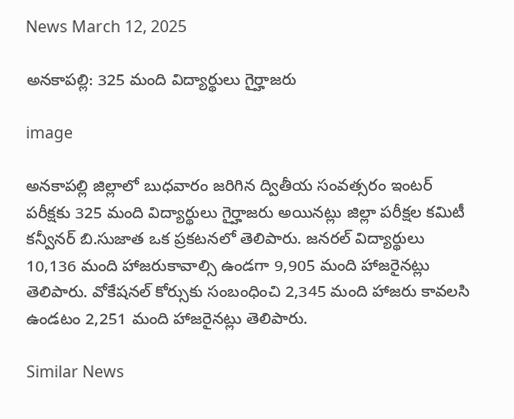News March 12, 2025

అనకాపల్లి: 325 మంది విద్యార్థులు గైర్హాజరు

image

అనకాపల్లి జిల్లాలో బుధవారం జరిగిన ద్వితీయ సంవత్సరం ఇంటర్ పరీక్షకు 325 మంది విద్యార్థులు గైర్హాజరు అయినట్లు జిల్లా పరీక్షల కమిటీ కన్వీనర్ బి.సుజాత ఒక ప్రకటనలో తెలిపారు. జనరల్ విద్యార్థులు 10,136 మంది హాజరుకావాల్సి ఉండగా 9,905 మంది హాజరైనట్లు తెలిపారు. వోకేషనల్ కోర్సుకు సంబంధించి 2,345 మంది హాజరు కావలసి ఉండటం 2,251 మంది హాజరైనట్లు తెలిపారు.

Similar News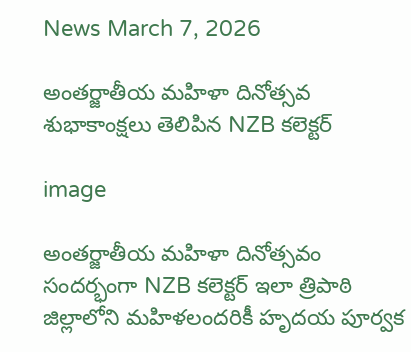News March 7, 2026

అంతర్జాతీయ మహిళా దినోత్సవ శుభాకాంక్షలు తెలిపిన NZB కలెక్టర్

image

అంతర్జాతీయ మహిళా దినోత్సవం సందర్భంగా NZB కలెక్టర్ ఇలా త్రిపాఠి జిల్లాలోని మహిళలందరికీ హృదయ పూర్వక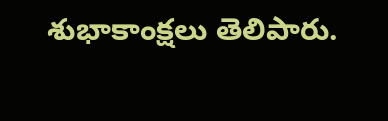శుభాకాంక్షలు తెలిపారు.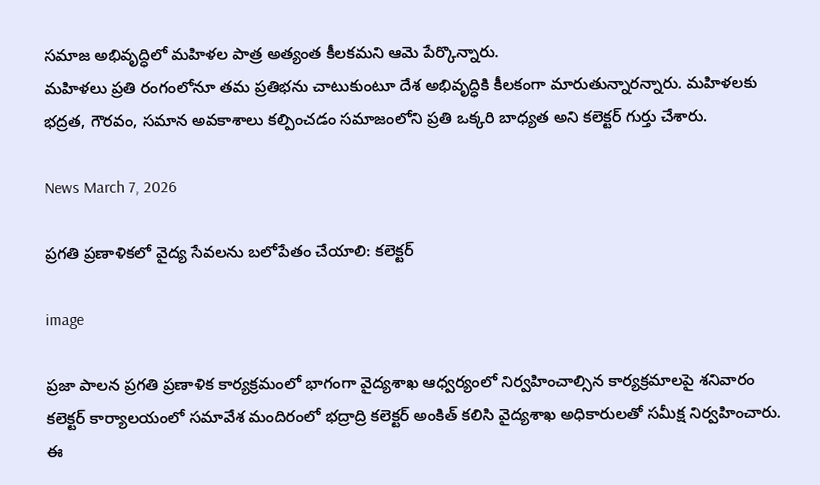సమాజ అభివృద్ధిలో మహిళల పాత్ర అత్యంత కీలకమని ఆమె పేర్కొన్నారు.
మహిళలు ప్రతి రంగంలోనూ తమ ప్రతిభను చాటుకుంటూ దేశ అభివృద్ధికి కీలకంగా మారుతున్నారన్నారు. మహిళలకు భద్రత, గౌరవం, సమాన అవకాశాలు కల్పించడం సమాజంలోని ప్రతి ఒక్కరి బాధ్యత అని కలెక్టర్ గుర్తు చేశారు.

News March 7, 2026

ప్రగతి ప్రణాళికలో వైద్య సేవలను బలోపేతం చేయాలి: కలెక్టర్

image

ప్రజా పాలన ప్రగతి ప్రణాళిక కార్యక్రమంలో భాగంగా వైద్యశాఖ ఆధ్వర్యంలో నిర్వహించాల్సిన కార్యక్రమాలపై శనివారం కలెక్టర్ కార్యాలయంలో సమావేశ మందిరంలో భద్రాద్రి కలెక్టర్ అంకిత్ కలిసి వైద్యశాఖ అధికారులతో సమీక్ష నిర్వహించారు. ఈ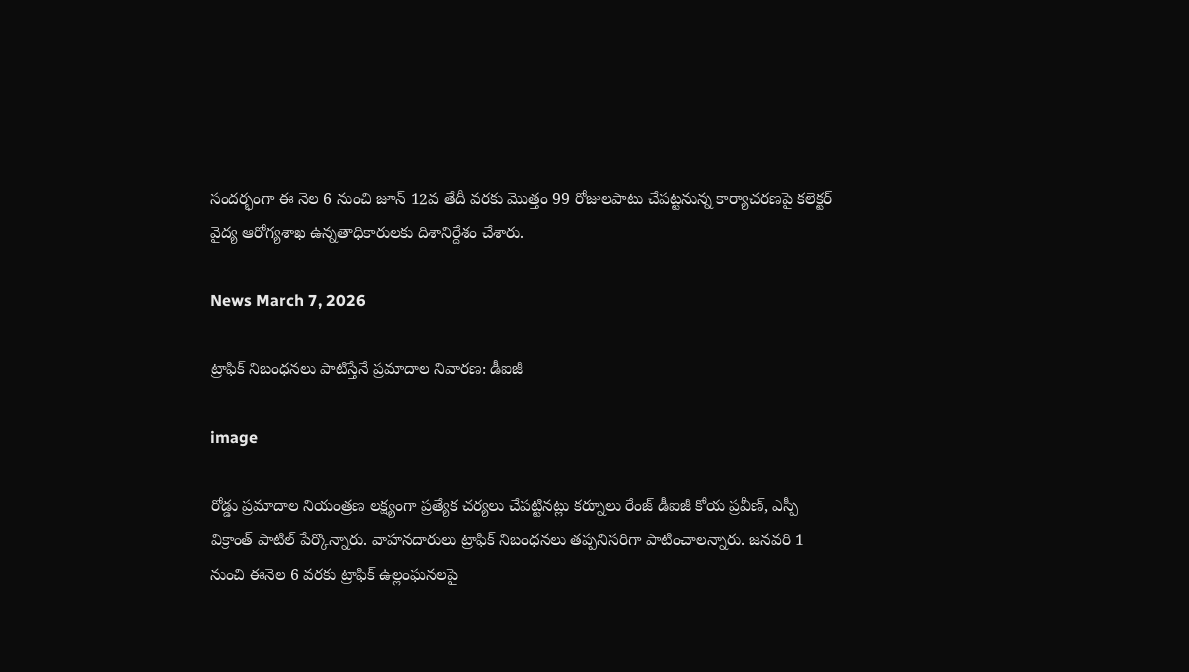సందర్భంగా ఈ నెల 6 నుంచి జూన్ 12వ తేదీ వరకు మొత్తం 99 రోజులపాటు చేపట్టనున్న కార్యాచరణపై కలెక్టర్ వైద్య ఆరోగ్యశాఖ ఉన్నతాధికారులకు దిశానిర్దేశం చేశారు.

News March 7, 2026

ట్రాఫిక్ నిబంధనలు పాటిస్తేనే ప్రమాదాల నివారణ: డీఐజీ

image

రోడ్డు ప్రమాదాల నియంత్రణ లక్ష్యంగా ప్రత్యేక చర్యలు చేపట్టినట్లు కర్నూలు రేంజ్ డీఐజీ కోయ ప్రవీణ్, ఎస్పీ విక్రాంత్ పాటిల్ పేర్కొన్నారు. వాహనదారులు ట్రాఫిక్ నిబంధనలు తప్పనిసరిగా పాటించాలన్నారు. జనవరి 1 నుంచి ఈనెల 6 వరకు ట్రాఫిక్ ఉల్లంఘనలపై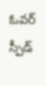ఓవర్ స్పీడ్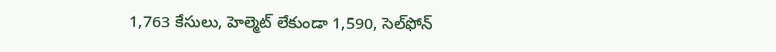1,763 కేసులు, హెల్మెట్ లేకుండా 1,590, సెల్‌ఫోన్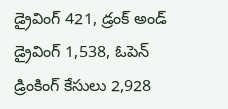డ్రైవింగ్ 421, డ్రంక్ అండ్ డ్రైవింగ్ 1,538, ఓపెన్ డ్రింకింగ్ కేసులు 2,928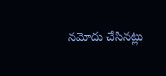నమోదు చేసినట్లు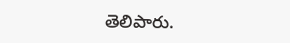తెలిపారు.